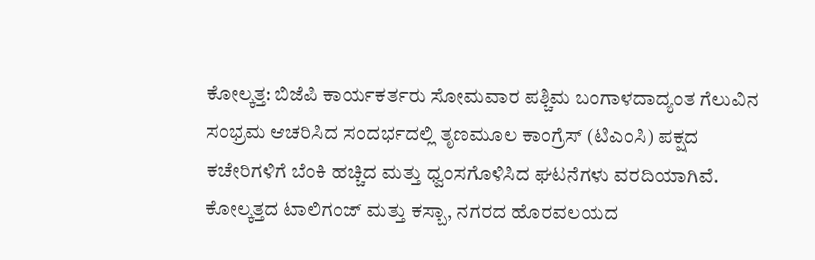ಕೋಲ್ಕತ್ತ: ಬಿಜೆಪಿ ಕಾರ್ಯಕರ್ತರು ಸೋಮವಾರ ಪಶ್ಚಿಮ ಬಂಗಾಳದಾದ್ಯಂತ ಗೆಲುವಿನ ಸಂಭ್ರಮ ಆಚರಿಸಿದ ಸಂದರ್ಭದಲ್ಲಿ ತೃಣಮೂಲ ಕಾಂಗ್ರೆಸ್ (ಟಿಎಂಸಿ) ಪಕ್ಷದ ಕಚೇರಿಗಳಿಗೆ ಬೆಂಕಿ ಹಚ್ಚಿದ ಮತ್ತು ಧ್ವಂಸಗೊಳಿಸಿದ ಘಟನೆಗಳು ವರದಿಯಾಗಿವೆ.
ಕೋಲ್ಕತ್ತದ ಟಾಲಿಗಂಜ್ ಮತ್ತು ಕಸ್ಬಾ, ನಗರದ ಹೊರವಲಯದ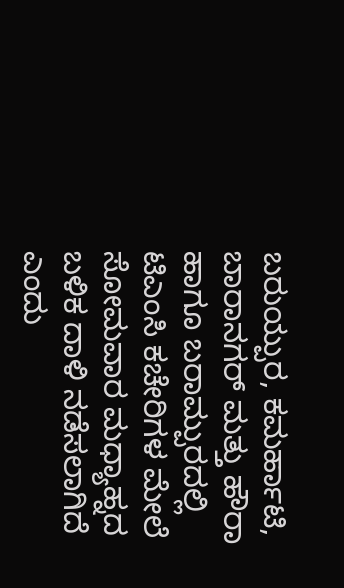ಬರುಯ್ಪುರ, ಕಮರ್ಹಾಟಿ, ಬಾರಾನಗರ್ ಮತ್ತು ಹೌರಾ ಹಾಗೂ ಬರಾಮ್ಪುರದಲ್ಲಿ ಟಿಎಂಸಿ ಕಚೇರಿಗಳ ಮೇಲೆ ಸೋಮವಾರ ಮಧ್ಯಾಹ್ನದ ಬಳಿಕ ದಾಳಿ ನಡೆಸಲಾಗಿದೆ ಎಂದು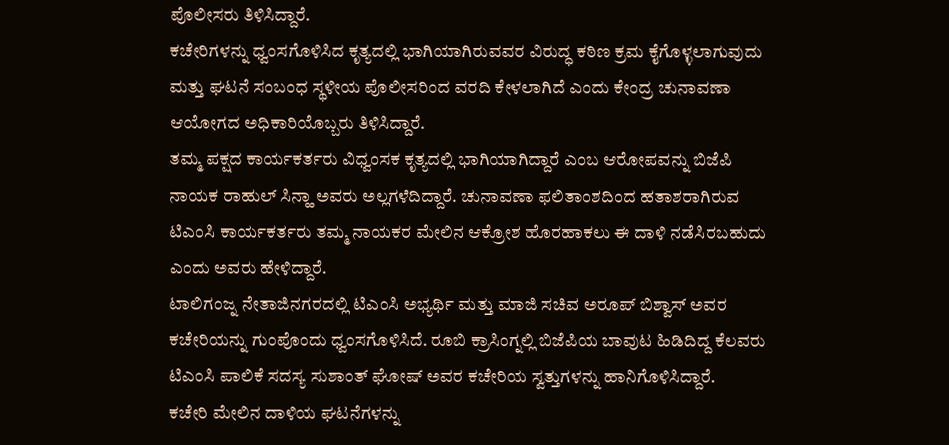ಪೊಲೀಸರು ತಿಳಿಸಿದ್ದಾರೆ.
ಕಚೇರಿಗಳನ್ನು ಧ್ವಂಸಗೊಳಿಸಿದ ಕೃತ್ಯದಲ್ಲಿ ಭಾಗಿಯಾಗಿರುವವರ ವಿರುದ್ಧ ಕಠಿಣ ಕ್ರಮ ಕೈಗೊಳ್ಳಲಾಗುವುದು ಮತ್ತು ಘಟನೆ ಸಂಬಂಧ ಸ್ಥಳೀಯ ಪೊಲೀಸರಿಂದ ವರದಿ ಕೇಳಲಾಗಿದೆ ಎಂದು ಕೇಂದ್ರ ಚುನಾವಣಾ ಆಯೋಗದ ಅಧಿಕಾರಿಯೊಬ್ಬರು ತಿಳಿಸಿದ್ದಾರೆ.
ತಮ್ಮ ಪಕ್ಷದ ಕಾರ್ಯಕರ್ತರು ವಿಧ್ವಂಸಕ ಕೃತ್ಯದಲ್ಲಿ ಭಾಗಿಯಾಗಿದ್ದಾರೆ ಎಂಬ ಆರೋಪವನ್ನು ಬಿಜೆಪಿ ನಾಯಕ ರಾಹುಲ್ ಸಿನ್ಹಾ ಅವರು ಅಲ್ಲಗಳೆದಿದ್ದಾರೆ. ಚುನಾವಣಾ ಫಲಿತಾಂಶದಿಂದ ಹತಾಶರಾಗಿರುವ ಟಿಎಂಸಿ ಕಾರ್ಯಕರ್ತರು ತಮ್ಮ ನಾಯಕರ ಮೇಲಿನ ಆಕ್ರೋಶ ಹೊರಹಾಕಲು ಈ ದಾಳಿ ನಡೆಸಿರಬಹುದು ಎಂದು ಅವರು ಹೇಳಿದ್ದಾರೆ.
ಟಾಲಿಗಂಜ್ನ ನೇತಾಜಿನಗರದಲ್ಲಿ ಟಿಎಂಸಿ ಅಭ್ಯರ್ಥಿ ಮತ್ತು ಮಾಜಿ ಸಚಿವ ಅರೂಪ್ ಬಿಶ್ವಾಸ್ ಅವರ ಕಚೇರಿಯನ್ನು ಗುಂಪೊಂದು ಧ್ವಂಸಗೊಳಿಸಿದೆ. ರೂಬಿ ಕ್ರಾಸಿಂಗ್ನಲ್ಲಿ ಬಿಜೆಪಿಯ ಬಾವುಟ ಹಿಡಿದಿದ್ದ ಕೆಲವರು ಟಿಎಂಸಿ ಪಾಲಿಕೆ ಸದಸ್ಯ ಸುಶಾಂತ್ ಘೋಷ್ ಅವರ ಕಚೇರಿಯ ಸ್ವತ್ತುಗಳನ್ನು ಹಾನಿಗೊಳಿಸಿದ್ದಾರೆ.
ಕಚೇರಿ ಮೇಲಿನ ದಾಳಿಯ ಘಟನೆಗಳನ್ನು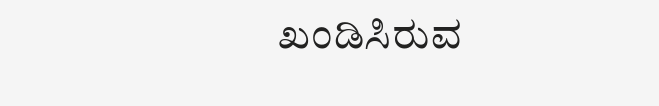ಖಂಡಿಸಿರುವ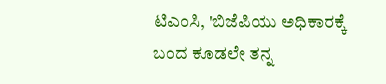ಟಿಎಂಸಿ, 'ಬಿಜೆಪಿಯು ಅಧಿಕಾರಕ್ಕೆ ಬಂದ ಕೂಡಲೇ ತನ್ನ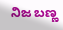ನಿಜ ಬಣ್ಣ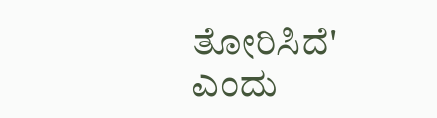ತೋರಿಸಿದೆ' ಎಂದು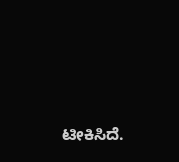ಟೀಕಿಸಿದೆ.